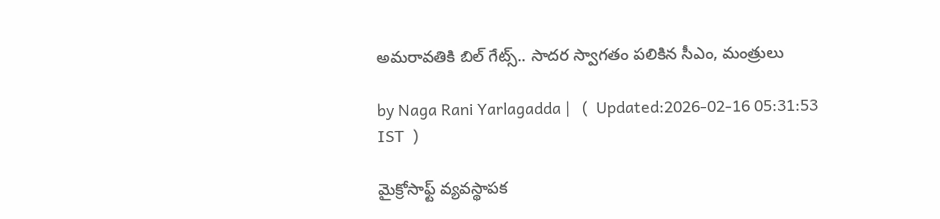అమరావతికి బిల్ గేట్స్.. సాదర స్వాగతం పలికిన సీఎం, మంత్రులు

by Naga Rani Yarlagadda |   (  Updated:2026-02-16 05:31:53  IST  )

మైక్రోసాఫ్ట్ వ్యవస్థాపక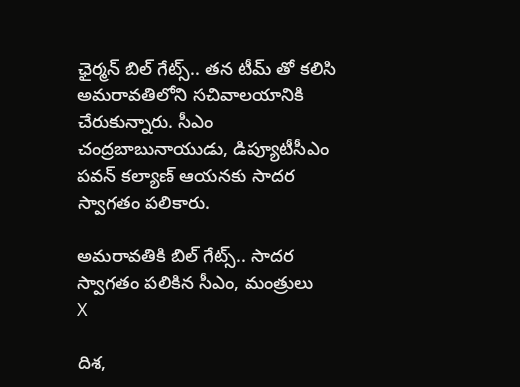ఛైర్మన్ బిల్ గేట్స్.. తన టీమ్ తో కలిసి అమరావతిలోని సచివాలయానికి చేరుకున్నారు. సీఎం చంద్రబాబునాయుడు, డిప్యూటీసీఎం పవన్ కల్యాణ్ ఆయనకు సాదర స్వాగతం పలికారు.

అమరావతికి బిల్ గేట్స్.. సాదర స్వాగతం పలికిన సీఎం, మంత్రులు
X

దిశ,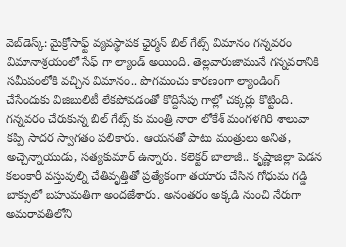వెబ్‌డెస్క్: మైక్రోసాఫ్ట్ వ్యవస్థాపక ఛైర్మన్ బిల్ గేట్స్ విమానం గన్నవరం విమానాశ్రయంలో సేఫ్ గా ల్యాండ్ అయింది. తెల్లవారుజామునే గన్నవరానికి సమీపంలోకి వచ్చిన విమానం.. పొగమంచు కారణంగా ల్యాండింగ్ చేసేందుకు విజిబులిటీ లేకపోవడంతో కొద్దిసేపు గాల్లో చక్కర్లు కొట్టింది. గన్నవరం చేరుకున్న బిల్ గేట్స్ కు మంత్రి నారా లోకేశ్ మంగళగిరి శాలువా కప్పి సాదర స్వాగతం పలికారు. ఆయనతో పాటు మంత్రులు అనిత, అచ్చెన్నాయుడు, సత్యకుమార్ ఉన్నారు. కలెక్టర్ బాలాజీ.. కృష్ణాజిల్లా పెడన కలంకారీ వస్తువుల్ని చేతివృత్తితో ప్రత్యేకంగా తయారు చేసిన గోధుమ గడ్డి బాక్సులో బహుమతిగా అందజేశారు. అనంతరం అక్కడి నుంచి నేరుగా అమరావతిలోని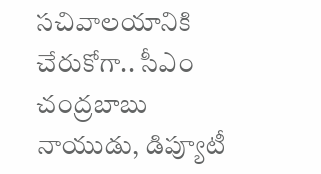సచివాలయానికి చేరుకోగా.. సీఎం చంద్రబాబు నాయుడు, డిప్యూటీ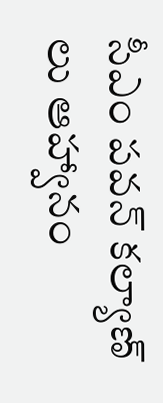సీఎం పవన్ కల్యాణ్ లు ఆహ్వానం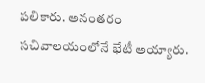పలికారు. అనంతరం సచివాలయంలోనే భేటీ అయ్యారు.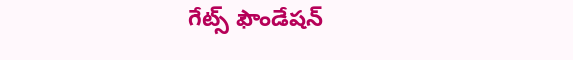గేట్స్ ఫౌండేషన్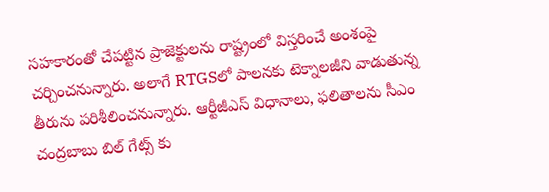సహకారంతో చేపట్టిన ప్రాజెక్టులను రాష్ట్రంలో విస్తరించే అంశంపై చర్చించనున్నారు. అలాగే RTGSలో పాలనకు టెక్నాలజీని వాడుతున్న తీరును పరిశీలించనున్నారు. ఆర్టీజీఎస్ విధానాలు, ఫలితాలను సీఎం చంద్రబాబు బిల్ గేట్స్ కు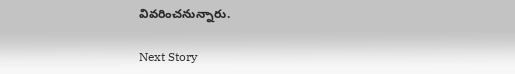వివరించనున్నారు.

Next Story